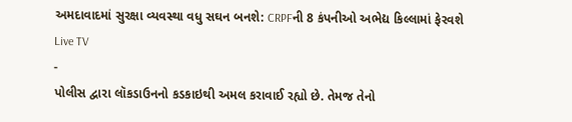અમદાવાદમાં સુરક્ષા વ્યવસ્થા વધુ સઘન બનશે: CRPFની 8 કંપનીઓ અભેદ્ય કિલ્લામાં ફેરવશે
Live TV
-
પોલીસ દ્વારા લૉકડાઉનનો કડકાઇથી અમલ કરાવાઈ રહ્યો છે. તેમજ તેનો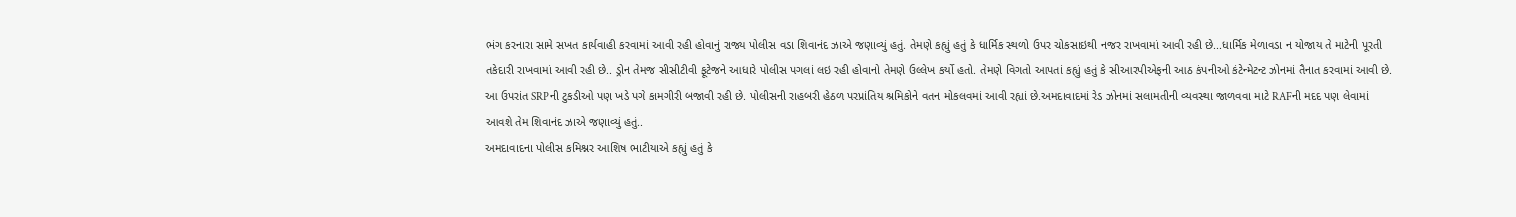ભંગ કરનારા સામે સખત કાર્યવાહી કરવામાં આવી રહી હોવાનું રાજ્ય પોલીસ વડા શિવાનંદ ઝાએ જણાવ્યું હતું. તેમણે કહ્યું હતું કે ધાર્મિક સ્થળો ઉપર ચોકસાઇથી નજર રાખવામાં આવી રહી છે...ધાર્મિક મેળાવડા ન યોજાય તે માટેની પૂરતી તકેદારી રાખવામાં આવી રહી છે.. ડ્રોન તેમજ સીસીટીવી ફૂટેજને આધારે પોલીસ પગલાં લઇ રહી હોવાનો તેમણે ઉલ્લેખ કર્યો હતો. તેમણે વિગતો આપતાં કહ્યું હતું કે સીઆરપીએફની આઠ કંપનીઓ કંટેન્મેટન્ટ ઝોનમાં તૈનાત કરવામાં આવી છે. આ ઉપરાંત SRPની ટુકડીઓ પણ ખડે પગે કામગીરી બજાવી રહી છે. પોલીસની રાહબરી હેઠળ પરપ્રાંતિય શ્રમિકોને વતન મોકલવમાં આવી રહ્યાં છે.અમદાવાદમાં રેડ ઝોનમાં સલામતીની વ્યવસ્થા જાળવવા માટે RAFની મદદ પણ લેવામાં આવશે તેમ શિવાનંદ ઝાએ જણાવ્યું હતું..
અમદાવાદના પોલીસ કમિશ્નર આશિષ ભાટીયાએ કહ્યું હતું કે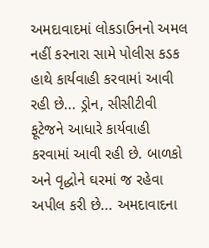અમદાવાદમાં લોકડાઉનનો અમલ નહીં કરનારા સામે પોલીસ કડક હાથે કાર્યવાહી કરવામાં આવી રહી છે... ડ્રોન, સીસીટીવી ફૂટેજને આધારે કાર્યવાહી કરવામાં આવી રહી છે. બાળકો અને વૃદ્ધોને ઘરમાં જ રહેવા અપીલ કરી છે... અમદાવાદના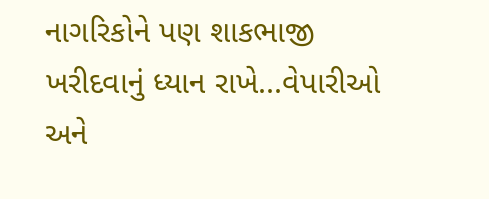નાગરિકોને પણ શાકભાજી ખરીદવાનું ધ્યાન રાખે...વેપારીઓ અને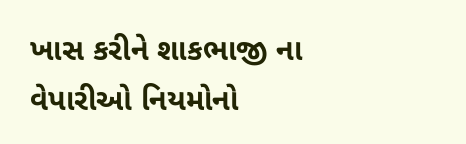ખાસ કરીને શાકભાજી ના વેપારીઓ નિયમોનો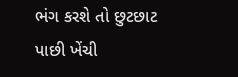ભંગ કરશે તો છુટછાટ પાછી ખેંચી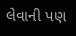લેવાની પણ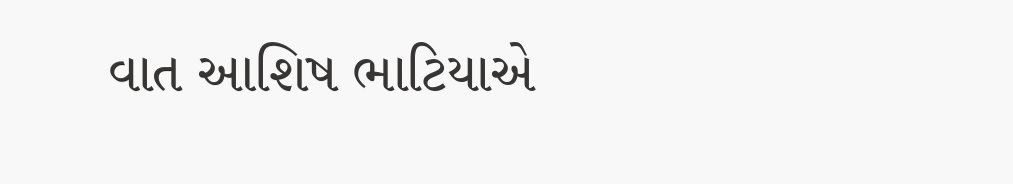વાત આશિષ ભાટિયાએ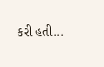કરી હતી...